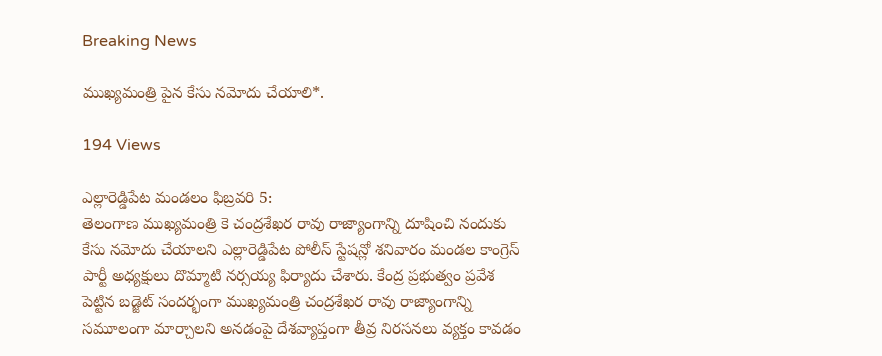Breaking News

ముఖ్యమంత్రి పైన కేసు నమోదు చేయాలి*.

194 Views

ఎల్లారెడ్డిపేట మండలం ఫిబ్రవరి 5:
తెలంగాణ ముఖ్యమంత్రి కె చంద్రశేఖర రావు రాజ్యాంగాన్ని దూషించి నందుకు కేసు నమోదు చేయాలని ఎల్లారెడ్డిపేట పోలీస్ స్టేషన్లో శనివారం మండల కాంగ్రెస్ పార్టీ అధ్యక్షులు దొమ్మాటి నర్సయ్య ఫిర్యాదు చేశారు. కేంద్ర ప్రభుత్వం ప్రవేశ పెట్టిన బడ్జెట్ సందర్భంగా ముఖ్యమంత్రి చంద్రశేఖర రావు రాజ్యాంగాన్ని సమూలంగా మార్చాలని అనడంపై దేశవ్యాప్తంగా తీవ్ర నిరసనలు వ్యక్తం కావడం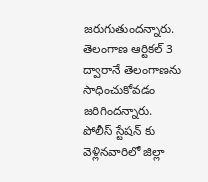జరుగుతుందన్నారు. తెలంగాణ ఆర్టికల్ 3 ద్వారానే తెలంగాణను సాధించుకోవడం జరిగిందన్నారు. పోలీస్ స్టేషన్ కు వెళ్లినవారిలో జిల్లా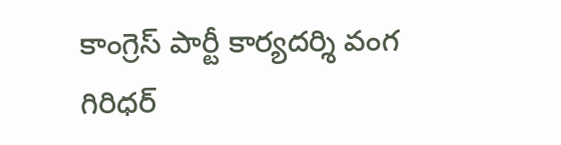కాంగ్రెస్ పార్టీ కార్యదర్శి వంగ గిరిధర్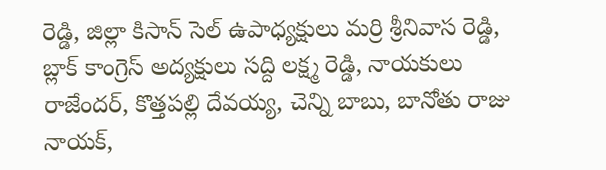రెడ్డి, జిల్లా కిసాన్ సెల్ ఉపాధ్యక్షులు మర్రి శ్రీనివాస రెడ్డి, బ్లాక్ కాంగ్రెస్ అద్యక్షులు సద్ది లక్ష్మ రెడ్డి, నాయకులు రాజేందర్, కొత్తపల్లి దేవయ్య, చెన్ని బాబు, బానోతు రాజు నాయక్,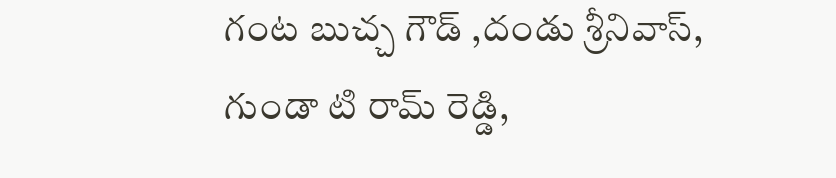గంట బుచ్చ గౌడ్ ,దండు శ్రీనివాస్, గుండా టి రామ్ రెడ్డి,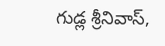గుడ్ల శ్రీనివాస్,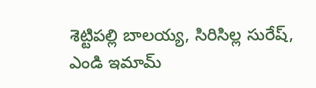శెట్టిపల్లి బాలయ్య, సిరిసిల్ల సురేష్, ఎండి ఇమామ్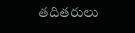తదితరులు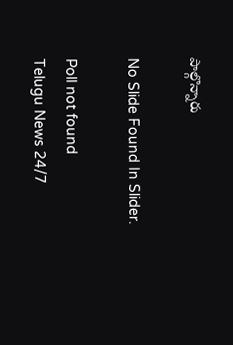పాల్గొన్నారు

No Slide Found In Slider.

Poll not found
Telugu News 24/7